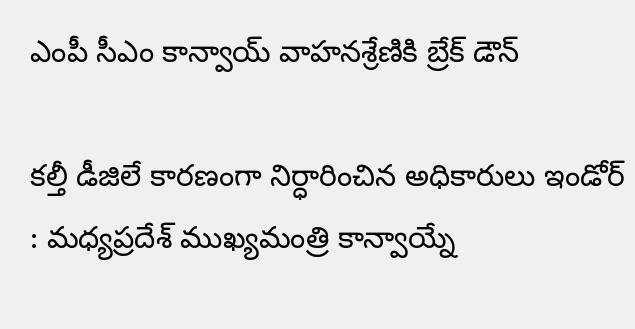ఎంపీ సీఎం కాన్వాయ్ వాహనశ్రేణికి బ్రేక్ డౌన్

కల్తీ డీజిలే కారణంగా నిర్ధారించిన అధికారులు ఇండోర్ : మధ్యప్రదేశ్ ముఖ్యమంత్రి కాన్వాయ్నే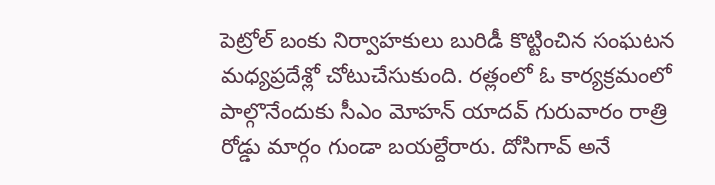పెట్రోల్ బంకు నిర్వాహకులు బురిడీ కొట్టించిన సంఘటన మధ్యప్రదేశ్లో చోటుచేసుకుంది. రత్లంలో ఓ కార్యక్రమంలో పాల్గొనేందుకు సీఎం మోహన్ యాదవ్ గురువారం రాత్రి రోడ్డు మార్గం గుండా బయల్దేరారు. దోసిగావ్ అనే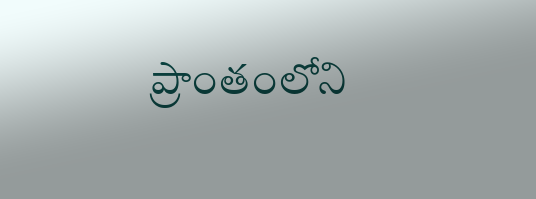ప్రాంతంలోని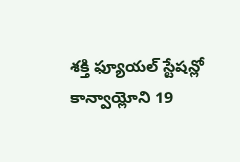శక్తి ఫ్యూయల్ స్టేషన్లో కాన్వాయ్లోని 19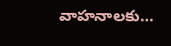వాహనాలకు…